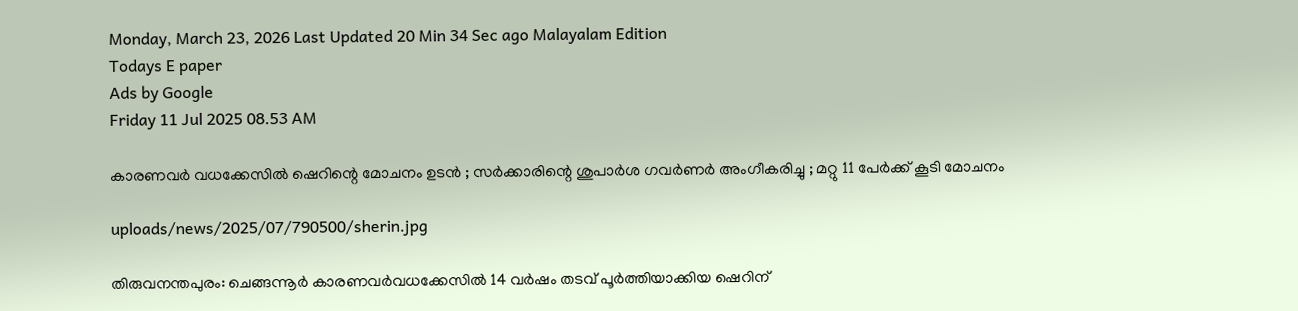Monday, March 23, 2026 Last Updated 20 Min 34 Sec ago Malayalam Edition
Todays E paper
Ads by Google
Friday 11 Jul 2025 08.53 AM

കാരണവര്‍ വധക്കേസില്‍ ഷെറിന്റെ മോചനം ഉടന്‍ ; സര്‍ക്കാരിന്റെ ശുപാര്‍ശ ഗവര്‍ണര്‍ അംഗീകരിച്ചു ; മറ്റു 11 പേര്‍ക്ക് കൂടി മോചനം

uploads/news/2025/07/790500/sherin.jpg

തിരുവനന്തപുരം: ചെങ്ങന്നൂര്‍ കാരണവര്‍വധക്കേസില്‍ 14 വര്‍ഷം തടവ് പൂര്‍ത്തിയാക്കിയ ഷെറിന്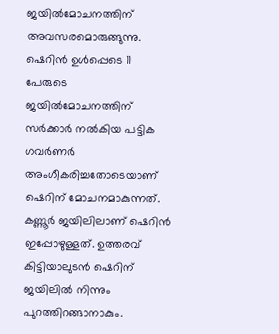ജയില്‍മോചനത്തിന് അവസരമൊരുങ്ങുന്നു. ഷെറിന്‍ ഉള്‍പ്പെടെ 11 പേരുടെ ജയില്‍മോചനത്തിന് സര്‍ക്കാര്‍ നല്‍കിയ പട്ടിക ഗവര്‍ണര്‍ അംഗീകരിച്ചതോടെയാണ് ഷെറിന് മോചനമാകുന്നത്. കണ്ണൂര്‍ ജയിലിലാണ് ഷെറിന്‍ ഇപ്പോഴുള്ളത്. ഉത്തരവ് കിട്ടിയാലുടന്‍ ഷെറിന് ജയിലില്‍ നിന്നും പുറത്തിറങ്ങാനാകും.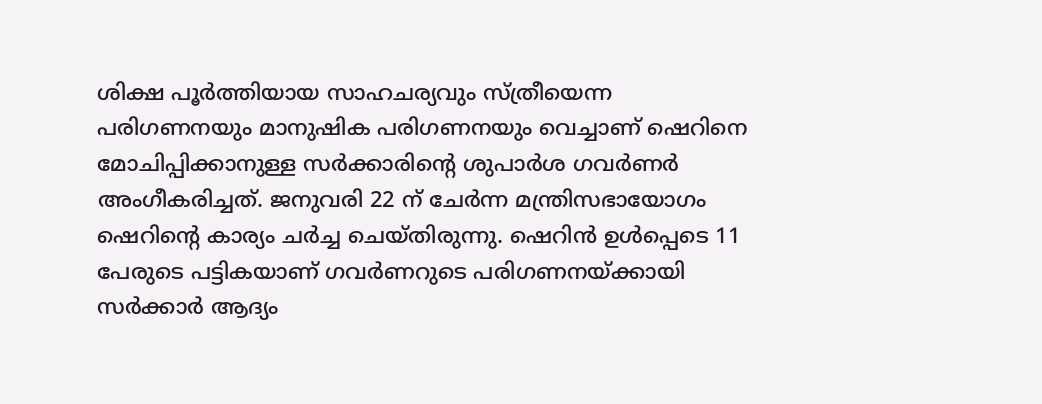ശിക്ഷ പൂര്‍ത്തിയായ സാഹചര്യവും സ്ത്രീയെന്ന പരിഗണനയും മാനുഷിക പരിഗണനയും വെച്ചാണ് ഷെറിനെ മോചിപ്പിക്കാനുള്ള സര്‍ക്കാരിന്റെ ശുപാര്‍ശ ഗവര്‍ണര്‍ അംഗീകരിച്ചത്. ജനുവരി 22 ന് ചേര്‍ന്ന മന്ത്രിസഭായോഗം ഷെറിന്റെ കാര്യം ചര്‍ച്ച ചെയ്തിരുന്നു. ഷെറിന്‍ ഉള്‍പ്പെടെ 11 പേരുടെ പട്ടികയാണ് ഗവര്‍ണറുടെ പരിഗണനയ്ക്കായി സര്‍ക്കാര്‍ ആദ്യം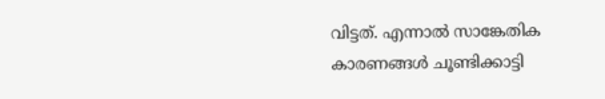വിട്ടത്. എന്നാല്‍ സാങ്കേതിക കാരണങ്ങള്‍ ചൂണ്ടിക്കാട്ടി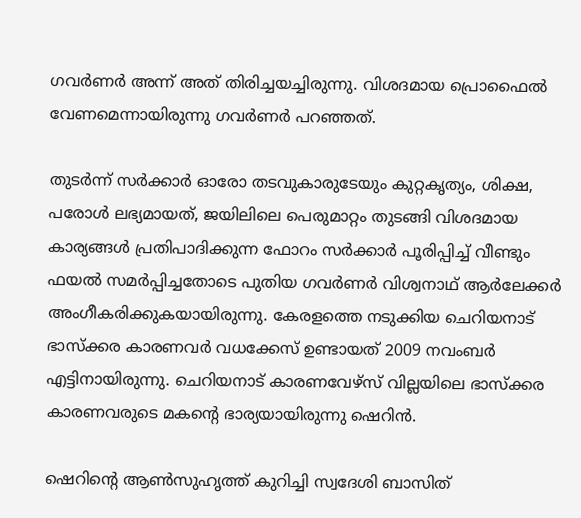ഗവര്‍ണര്‍ അന്ന് അത് തിരിച്ചയച്ചിരുന്നു. വിശദമായ പ്രൊഫൈല്‍ വേണമെന്നായിരുന്നു ഗവര്‍ണര്‍ പറഞ്ഞത്.

തുടര്‍ന്ന് സര്‍ക്കാര്‍ ഓരോ തടവുകാരുടേയും കുറ്റകൃത്യം, ശിക്ഷ, പരോള്‍ ലഭ്യമായത്, ജയിലിലെ പെരുമാറ്റം തുടങ്ങി വിശദമായ കാര്യങ്ങള്‍ പ്രതിപാദിക്കുന്ന ഫോറം സര്‍ക്കാര്‍ പൂരിപ്പിച്ച് വീണ്ടും ഫയല്‍ സമര്‍പ്പിച്ചതോടെ പുതിയ ഗവര്‍ണര്‍ വിശ്വനാഥ് ആര്‍ലേക്കര്‍ അംഗീകരിക്കുകയായിരുന്നു. കേരളത്തെ നടുക്കിയ ചെറിയനാട് ഭാസ്‌ക്കര കാരണവര്‍ വധക്കേസ് ഉണ്ടായത് 2009 നവംബര്‍ എട്ടിനായിരുന്നു. ചെറിയനാട് കാരണവേഴ്‌സ് വില്ലയിലെ ഭാസ്‌ക്കര കാരണവരുടെ മകന്റെ ഭാര്യയായിരുന്നു ഷെറിന്‍.

ഷെറിന്റെ ആണ്‍സുഹൃത്ത് കുറിച്ചി സ്വദേശി ബാസിത്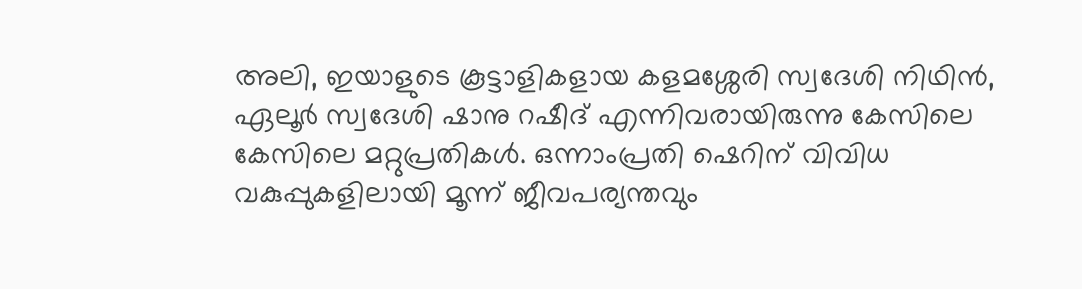അലി, ഇയാളുടെ കൂട്ടാളികളായ കളമശ്ശേരി സ്വദേശി നിഥിന്‍, ഏലൂര്‍ സ്വദേശി ഷാനു റഷീദ് എന്നിവരായിരുന്നു കേസിലെ കേസിലെ മറ്റുപ്രതികള്‍. ഒന്നാംപ്രതി ഷെറിന് വിവിധ വകുപ്പുകളിലായി മൂന്ന് ജീവപര്യന്തവും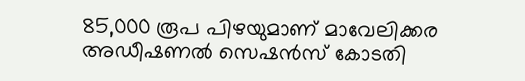85,000 രൂപ പിഴയുമാണ് മാവേലിക്കര അഡീഷണല്‍ സെഷന്‍സ് കോടതി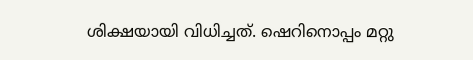ശിക്ഷയായി വിധിച്ചത്. ഷെറിനൊപ്പം മറ്റു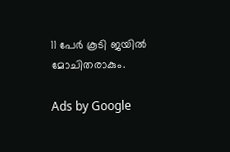11 പേര്‍ കൂടി ജയില്‍ മോചിതരാകും.

Ads by Google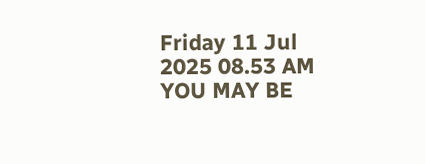Friday 11 Jul 2025 08.53 AM
YOU MAY BE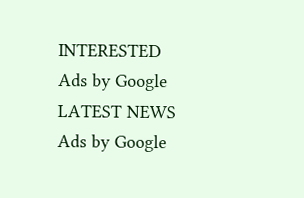INTERESTED
Ads by Google
LATEST NEWS
Ads by Google